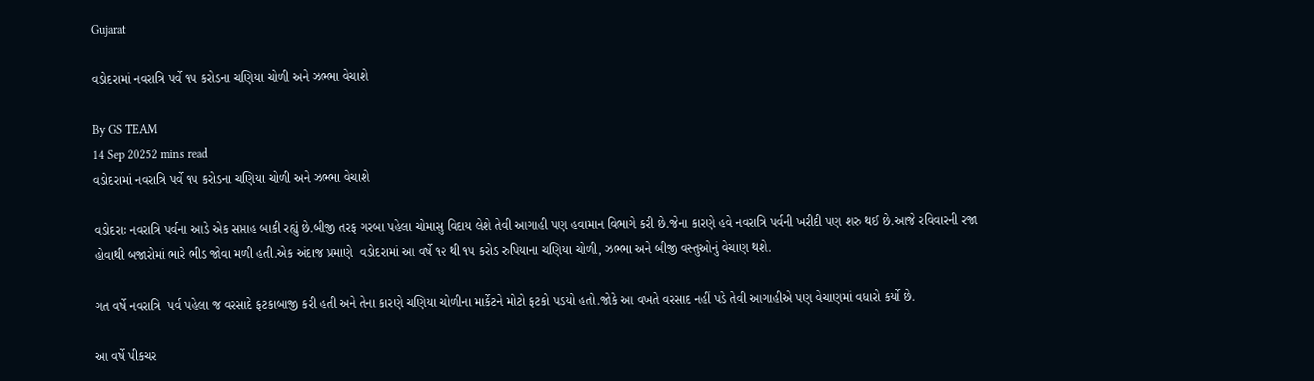Gujarat

વડોદરામાં નવરાત્રિ પર્વે ૧૫ કરોડના ચણિયા ચોળી અને ઝભ્ભા વેચાશે

By GS TEAM
14 Sep 20252 mins read
વડોદરામાં નવરાત્રિ પર્વે ૧૫ કરોડના ચણિયા ચોળી અને ઝભ્ભા વેચાશે

વડોદરાઃ નવરાત્રિ પર્વના આડે એક સપ્તાહ બાકી રહ્યું છે.બીજી તરફ ગરબા પહેલા ચોમાસુ વિદાય લેશે તેવી આગાહી પણ હવામાન વિભાગે કરી છે.જેના કારણે હવે નવરાત્રિ પર્વની ખરીદી પણ શરુ થઈ છે.આજે રવિવારની રજા હોવાથી બજારોમાં ભારે ભીડ જોવા મળી હતી.એક અંદાજ પ્રમાણે  વડોદરામાં આ વર્ષે ૧૨ થી ૧૫ કરોડ રુપિયાના ચણિયા ચોળી, ઝભ્ભા અને બીજી વસ્તુઓનું વેચાણ થશે.

ગત વર્ષે નવરાત્રિ  પર્વ પહેલા જ વરસાદે ફટકાબાજી કરી હતી અને તેના કારણે ચણિયા ચોળીના માર્કેટને મોટો ફટકો પડયો હતો.જોકે આ વખતે વરસાદ નહીં પડે તેવી આગાહીએ પણ વેચાણમાં વધારો કર્યો છે.

આ વર્ષે પીકચર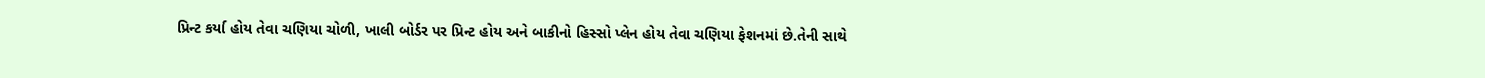પ્રિન્ટ કર્યા હોય તેવા ચણિયા ચોળી, ખાલી બોર્ડર પર પ્રિન્ટ હોય અને બાકીનો હિસ્સો પ્લેન હોય તેવા ચણિયા ફેશનમાં છે.તેની સાથે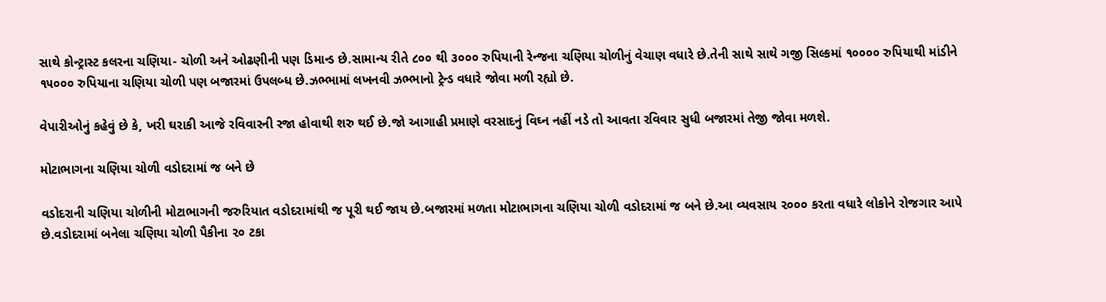સાથે કોન્ટ્રાસ્ટ કલરના ચણિયા- ચોળી અને ઓઢણીની પણ ડિમાન્ડ છે.સામાન્ય રીતે ૮૦૦ થી ૩૦૦૦ રુપિયાની રેન્જના ચણિયા ચોળીનું વેચાણ વધારે છે.તેની સાથે સાથે ગજી સિલ્કમાં ૧૦૦૦૦ રુપિયાથી માંડીને ૧૫૦૦૦ રુપિયાના ચણિયા ચોળી પણ બજારમાં ઉપલબ્ધ છે.ઝભ્ભામાં લખનવી ઝભ્ભાનો ટ્રેન્ડ વધારે જોવા મળી રહ્યો છે.

વેપારીઓનું કહેવું છે કે, ખરી ઘરાકી આજે રવિવારની રજા હોવાથી શરુ થઈ છે.જો આગાહી પ્રમાણે વરસાદનું વિઘ્ન નહીં નડે તો આવતા રવિવાર સુધી બજારમાં તેજી જોવા મળશે.

મોટાભાગના ચણિયા ચોળી વડોદરામાં જ બને છે

વડોદરાની ચણિયા ચોળીની મોટાભાગની જરુરિયાત વડોદરામાંથી જ પૂરી થઈ જાય છે.બજારમાં મળતા મોટાભાગના ચણિયા ચોળી વડોદરામાં જ બને છે.આ વ્યવસાય ૨૦૦૦ કરતા વધારે લોકોને રોજગાર આપે છે.વડોદરામાં બનેલા ચણિયા ચોળી પૈકીના ૨૦ ટકા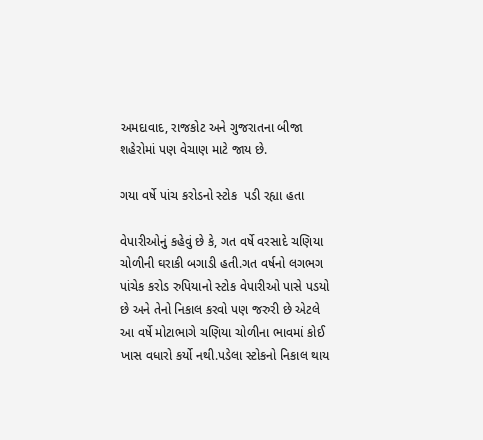અમદાવાદ, રાજકોટ અને ગુજરાતના બીજા શહેરોમાં પણ વેચાણ માટે જાય છે.

ગયા વર્ષે પાંચ કરોડનો સ્ટોક  પડી રહ્યા હતા

વેપારીઓનું કહેવું છે કે, ગત વર્ષે વરસાદે ચણિયા ચોળીની ઘરાકી બગાડી હતી.ગત વર્ષનો લગભગ પાંચેક કરોડ રુપિયાનો સ્ટોક વેપારીઓ પાસે પડયો છે અને તેનો નિકાલ કરવો પણ જરુરી છે એટલે આ વર્ષે મોટાભાગે ચણિયા ચોળીના ભાવમાં કોઈ ખાસ વધારો કર્યો નથી.પડેલા સ્ટોકનો નિકાલ થાય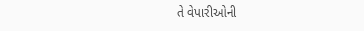તે વેપારીઓની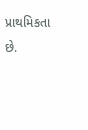પ્રાથમિકતા છે.